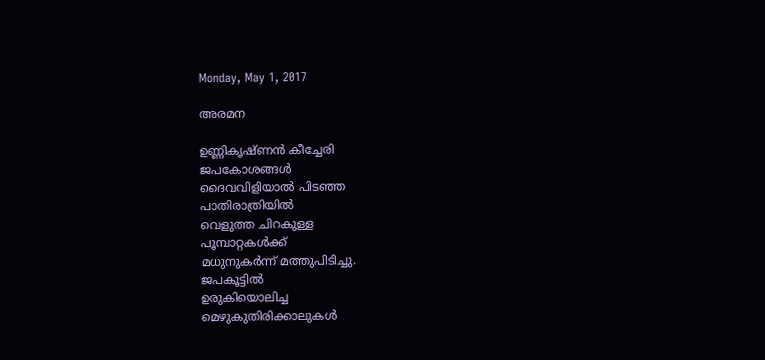Monday, May 1, 2017

അരമന

ഉണ്ണികൃഷ്ണൻ കീച്ചേരി
ജപകോശങ്ങൾ
ദൈവവിളിയാൽ പിടഞ്ഞ
പാതിരാത്രിയിൽ
വെളുത്ത ചിറകുള്ള
പൂമ്പാറ്റകൾക്ക്
മധുനുകർന്ന് മത്തുപിടിച്ചു.
ജപകൂട്ടിൽ
ഉരുകിയൊലിച്ച
മെഴുകുതിരിക്കാലുകൾ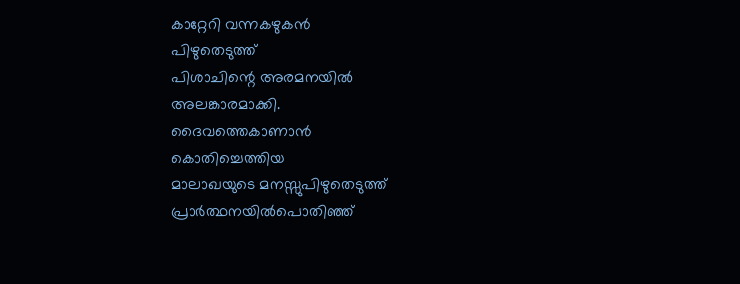കാറ്റേറി വന്നകഴുകൻ
പിഴുതെടുത്ത്
പിശാചിന്റെ അരമനയിൽ
അലങ്കാരമാക്കി.
ദൈവത്തെകാണാൻ
കൊതിച്ചെത്തിയ
മാലാഖയുടെ മനസ്സുപിഴുതെടുത്ത്
പ്രാർത്ഥനയിൽപൊതിഞ്ഞ്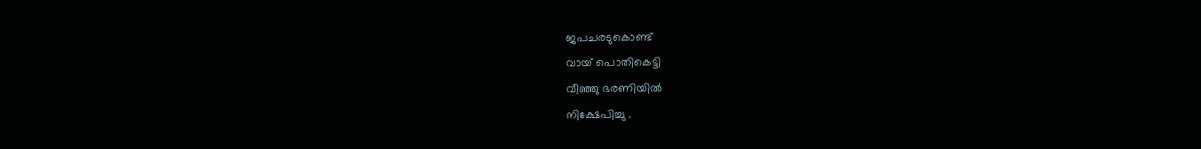ജപചരടുകൊണ്ട്
വായ് പൊതികെട്ടി
വീഞ്ഞു ഭരണിയിൽ
നിക്ഷേപിച്ചു .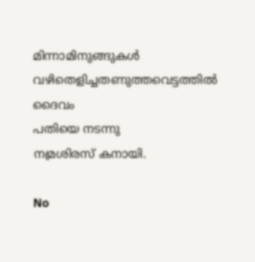മിന്നാമിനുങ്ങുകൾ
വഴിതെളിച്ചതണുത്തവെട്ടത്തിൽ
ദൈവം
പതിയെ നടന്നു
നമ്രശിരസ് കനായി.

No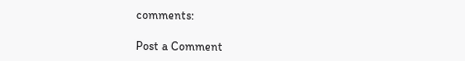comments:

Post a Comment